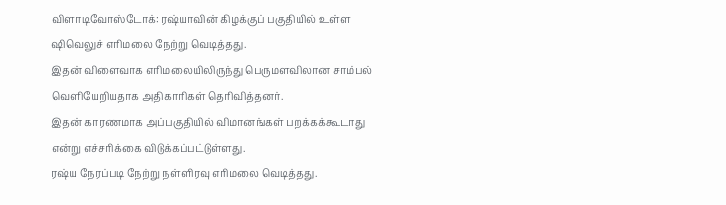விளாடிவோஸ்டோக்: ரஷ்யாவின் கிழக்குப் பகுதியில் உள்ள ஷிவெலுச் எரிமலை நேற்று வெடித்தது.
இதன் விளைவாக எரிமலையிலிருந்து பெருமளவிலான சாம்பல் வெளியேறியதாக அதிகாரிகள் தெரிவித்தனர்.
இதன் காரணமாக அப்பகுதியில் விமானங்கள் பறக்கக்கூடாது என்று எச்சரிக்கை விடுக்கப்பட்டுள்ளது.
ரஷ்ய நேரப்படி நேற்று நள்ளிரவு எரிமலை வெடித்தது.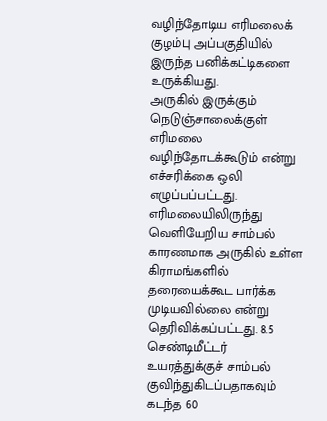வழிந்தோடிய எரிமலைக் குழம்பு அப்பகுதியில் இருந்த பனிக்கட்டிகளை உருக்கியது.
அருகில் இருக்கும் நெடுஞ்சாலைக்குள் எரிமலை வழிந்தோடக்கூடும் என்று எச்சரிக்கை ஒலி எழுப்பப்பட்டது.
எரிமலையிலிருந்து வெளியேறிய சாம்பல் காரணமாக அருகில் உள்ள கிராமங்களில் தரையைக்கூட பார்க்க முடியவில்லை என்று தெரிவிக்கப்பட்டது. 8.5 செண்டிமீட்டர் உயரத்துக்குச் சாம்பல் குவிந்துகிடப்பதாகவும் கடந்த 60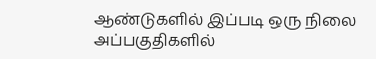ஆண்டுகளில் இப்படி ஒரு நிலை அப்பகுதிகளில்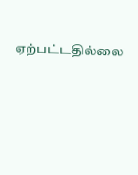ஏற்பட்டதில்லை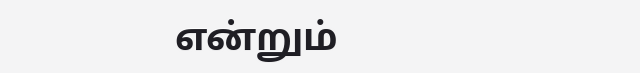என்றும்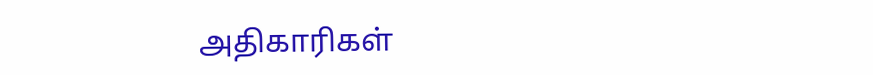அதிகாரிகள்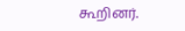கூறினர்.